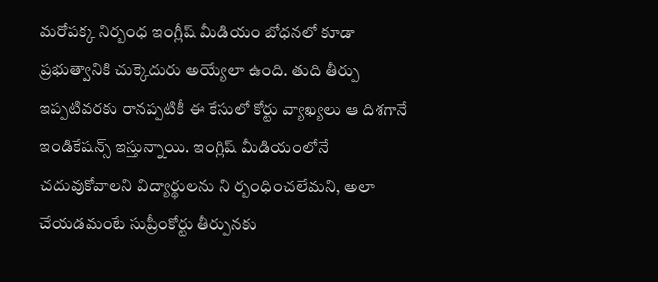మరోపక్క నిర్బంధ ఇంగ్లీష్ మీడియం బోధనలో కూడా ప్రభుత్వానికి చుక్కెదురు అయ్యేలా ఉంది. తుది తీర్పు ఇప్పటివరకు రానప్పటికీ ఈ కేసులో కోర్టు వ్యాఖ్యలు ఆ దిశగానే ఇండికేషన్స్ ఇస్తున్నాయి. ఇంగ్లిష్ మీడియంలోనే చదువుకోవాలని విద్యార్థులను ని ర్బంధించలేమని, అలా చేయడమంటే సుప్రీంకోర్టు తీర్పునకు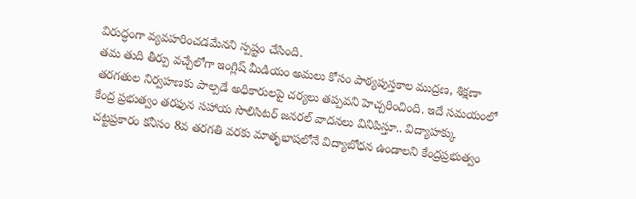విరుద్ధంగా వ్యవహరించడమేనని స్పష్టం చేసింది.
తమ తుది తీర్పు వచ్చేలోగా ఇంగ్లిష్ మీడియం అమలు కోసం పాఠ్యపుస్తకాల ముద్రణ, శిక్షణా తరగతుల నిర్వహణకు పాల్పడే అధికారులపై చర్యలు తప్పవని హెచ్చరించింది. ఇదే సమయంలో కేంద్ర ప్రభుత్వం తరఫున సహాయ సొలిసిటర్ జనరల్ వాదనలు వినిపిస్తూ.. విద్యాహక్కు చట్టప్రకారం కనీసం 8వ తరగతి వరకు మాతృభాషలోనే విద్యాబోధన ఉండాలని కేంద్రప్రభుత్వం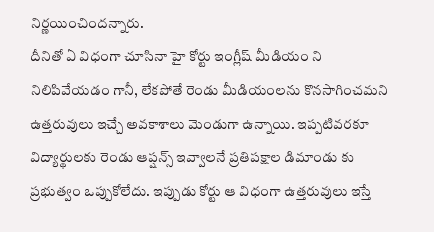నిర్ణయించిందన్నారు.
దీనితో ఏ విధంగా చూసినా హై కోర్టు ఇంగ్లీష్ మీడియం ని నిలిపివేయడం గానీ, లేకపోతే రెండు మీడియంలను కొనసాగించమని ఉత్తరువులు ఇచ్చే అవకాశాలు మెండుగా ఉన్నాయి. ఇప్పటివరకూ విద్యార్థులకు రెండు ఆప్షన్స్ ఇవ్వాలనే ప్రతిపక్షాల డిమాండు కు ప్రభుత్వం ఒప్పుకోలేదు. ఇప్పుడు కోర్టు ఆ విధంగా ఉత్తరువులు ఇస్తే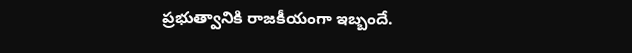ప్రభుత్వానికి రాజకీయంగా ఇబ్బందే.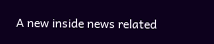A new inside news related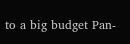to a big budget Pan-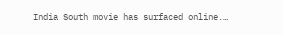India South movie has surfaced online.…